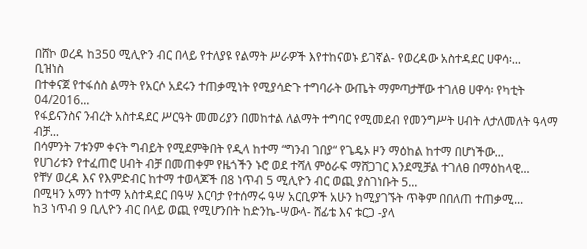በሸኮ ወረዳ ከ350 ሚሊዮን ብር በላይ የተለያዩ የልማት ሥራዎች እየተከናወኑ ይገኛል- የወረዳው አስተዳደር ሀዋሳ፡...
ቢዝነስ
በተቀናጀ የተፋሰስ ልማት የአርሶ አደሩን ተጠቃሚነት የሚያሳድጉ ተግባራት ውጤት ማምጣታቸው ተገለፀ ሀዋሳ፡ የካቲት 04/2016...
የፋይናንስና ንብረት አስተዳደር ሥርዓት መመሪያን በመከተል ለልማት ተግባር የሚመደብ የመንግሥት ሀብት ለታለመለት ዓላማ ብቻ...
በሳምንት 7ቱንም ቀናት ግብይት የሚደምቅበት የዲላ ከተማ “ግንብ ገበያ“ የጌዴኦ ዞን ማዕከል ከተማ በሆነችው...
የሀገሪቱን የተፈጠሮ ሀብት ብቻ በመጠቀም የዜጎችን ኑሮ ወደ ተሻለ ምዕራፍ ማሸጋገር እንደሚቻል ተገለፀ በማዕከላዊ...
የቸሃ ወረዳ እና የእምድብር ከተማ ተወላጆች በ8 ነጥብ 5 ሚሊዮን ብር ወጪ ያስገነቡት 5...
በሚዛን አማን ከተማ አስተዳደር በዓሣ እርባታ የተሰማሩ ዓሣ አርቢዎች አሁን ከሚያገኙት ጥቅም በበለጠ ተጠቃሚ...
ከ3 ነጥብ 9 ቢሊዮን ብር በላይ ወጪ የሚሆንበት ከድንኬ-ሣውላ- ሸፊቴ እና ቱርጋ -ያላ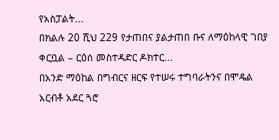የአስፓልት...
በክልሉ 20 ሺህ 229 የታጠበና ያልታጠበ ቡና ለማዕከላዊ ገበያ ቀርቧል – ርዕሰ መስተዳድር ዶክተር...
በአንድ ማዕከል በግብርና ዘርፍ የተሠሩ ተግባራትንና በሞዴል አርብቶ አደር ጓሮ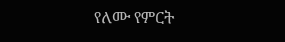የለሙ የምርት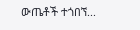ውጤቶች ተጎበኘ...